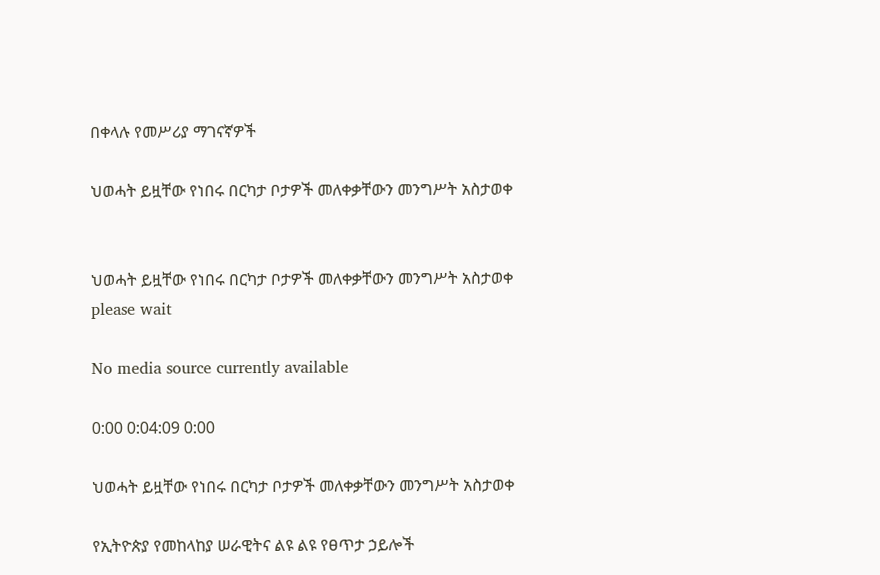በቀላሉ የመሥሪያ ማገናኛዎች

ህወሓት ይዟቸው የነበሩ በርካታ ቦታዎች መለቀቃቸውን መንግሥት አስታወቀ


ህወሓት ይዟቸው የነበሩ በርካታ ቦታዎች መለቀቃቸውን መንግሥት አስታወቀ
please wait

No media source currently available

0:00 0:04:09 0:00

ህወሓት ይዟቸው የነበሩ በርካታ ቦታዎች መለቀቃቸውን መንግሥት አስታወቀ

የኢትዮጵያ የመከላከያ ሠራዊትና ልዩ ልዩ የፀጥታ ኃይሎች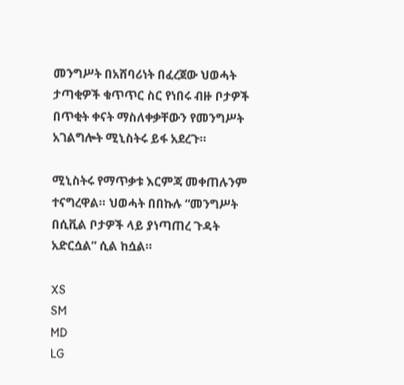መንግሥት በአሸባሪነት በፈረጀው ህወሓት ታጣቂዎች ቁጥጥር ስር የነበሩ ብዙ ቦታዎች በጥቂት ቀናት ማስለቀቃቸውን የመንግሥት አገልግሎት ሚኒስትሩ ይፋ አደረጉ።

ሚኒስትሩ የማጥቃቱ እርምጃ መቀጠሉንም ተናግረዋል። ህወሓት በበኩሉ “መንግሥት በሲቪል ቦታዎች ላይ ያነጣጠረ ጉዳት አድርሷል” ሲል ከሷል።

XS
SM
MD
LG